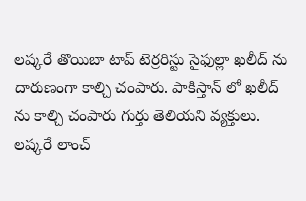లష్కరే తొయిబా టాప్ టెర్రరిస్టు సైఫుల్లా ఖలీద్ ను దారుణంగా కాల్చి చంపారు. పాకిస్తాన్ లో ఖలీద్ ను కాల్చి చంపారు గుర్తు తెలియని వ్యక్తులు. లష్కరే లాంచ్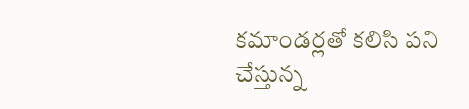కమాండర్లతో కలిసి పని చేస్తున్న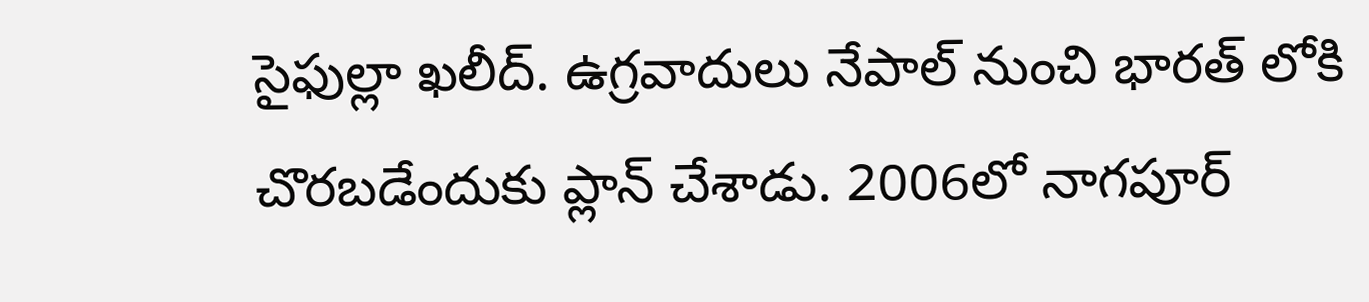సైఫుల్లా ఖలీద్. ఉగ్రవాదులు నేపాల్ నుంచి భారత్ లోకి చొరబడేందుకు ప్లాన్ చేశాడు. 2006లో నాగపూర్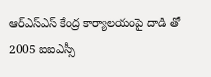ఆర్ఎస్ఎస్ కేంద్ర కార్యాలయంపై దాడి తో 2005 ఐఐఎస్సీ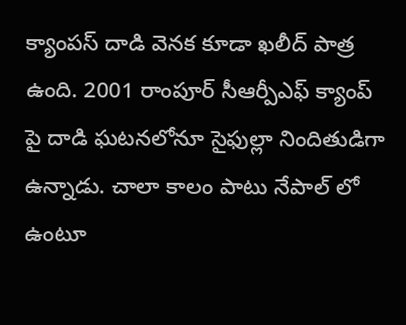క్యాంపస్ దాడి వెనక కూడా ఖలీద్ పాత్ర ఉంది. 2001 రాంపూర్ సీఆర్పీఎఫ్ క్యాంప్ పై దాడి ఘటనలోనూ సైఫుల్లా నిందితుడిగా ఉన్నాడు. చాలా కాలం పాటు నేపాల్ లో ఉంటూ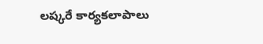లష్కరే కార్యకలాపాలు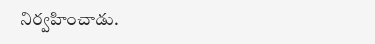నిర్వహించాడు.